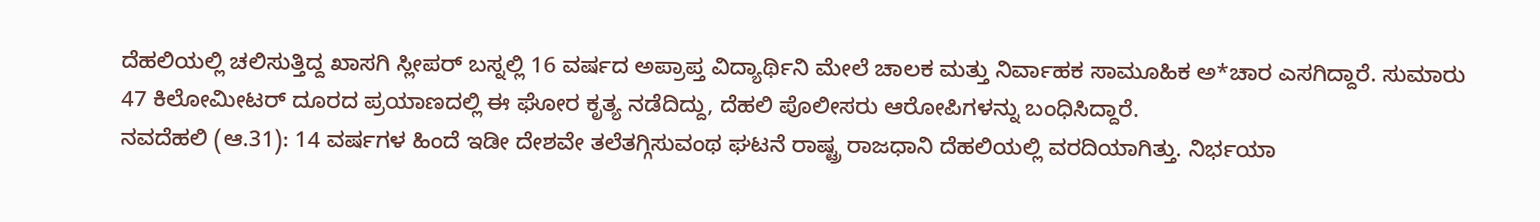ದೆಹಲಿಯಲ್ಲಿ ಚಲಿಸುತ್ತಿದ್ದ ಖಾಸಗಿ ಸ್ಲೀಪರ್ ಬಸ್ನಲ್ಲಿ 16 ವರ್ಷದ ಅಪ್ರಾಪ್ತ ವಿದ್ಯಾರ್ಥಿನಿ ಮೇಲೆ ಚಾಲಕ ಮತ್ತು ನಿರ್ವಾಹಕ ಸಾಮೂಹಿಕ ಅ*ಚಾರ ಎಸಗಿದ್ದಾರೆ. ಸುಮಾರು 47 ಕಿಲೋಮೀಟರ್ ದೂರದ ಪ್ರಯಾಣದಲ್ಲಿ ಈ ಘೋರ ಕೃತ್ಯ ನಡೆದಿದ್ದು, ದೆಹಲಿ ಪೊಲೀಸರು ಆರೋಪಿಗಳನ್ನು ಬಂಧಿಸಿದ್ದಾರೆ.
ನವದೆಹಲಿ (ಆ.31): 14 ವರ್ಷಗಳ ಹಿಂದೆ ಇಡೀ ದೇಶವೇ ತಲೆತಗ್ಗಿಸುವಂಥ ಘಟನೆ ರಾಷ್ಟ್ರ ರಾಜಧಾನಿ ದೆಹಲಿಯಲ್ಲಿ ವರದಿಯಾಗಿತ್ತು. ನಿರ್ಭಯಾ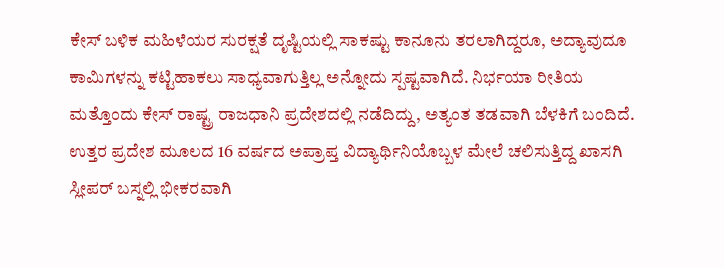ಕೇಸ್ ಬಳಿಕ ಮಹಿಳೆಯರ ಸುರಕ್ಷತೆ ದೃಷ್ಟಿಯಲ್ಲಿ ಸಾಕಷ್ಟು ಕಾನೂನು ತರಲಾಗಿದ್ದರೂ, ಅದ್ಯಾವುದೂ ಕಾಮಿಗಳನ್ನು ಕಟ್ಟಿಹಾಕಲು ಸಾಧ್ಯವಾಗುತ್ತಿಲ್ಲ ಅನ್ನೋದು ಸ್ಪಷ್ಟವಾಗಿದೆ. ನಿರ್ಭಯಾ ರೀತಿಯ ಮತ್ತೊಂದು ಕೇಸ್ ರಾಷ್ಟ್ರ ರಾಜಧಾನಿ ಪ್ರದೇಶದಲ್ಲಿ ನಡೆದಿದ್ದು, ಅತ್ಯಂತ ತಡವಾಗಿ ಬೆಳಕಿಗೆ ಬಂದಿದೆ. ಉತ್ತರ ಪ್ರದೇಶ ಮೂಲದ 16 ವರ್ಷದ ಅಪ್ರಾಪ್ತ ವಿದ್ಯಾರ್ಥಿನಿಯೊಬ್ಬಳ ಮೇಲೆ ಚಲಿಸುತ್ತಿದ್ದ ಖಾಸಗಿ ಸ್ಲೀಪರ್ ಬಸ್ನಲ್ಲಿ ಭೀಕರವಾಗಿ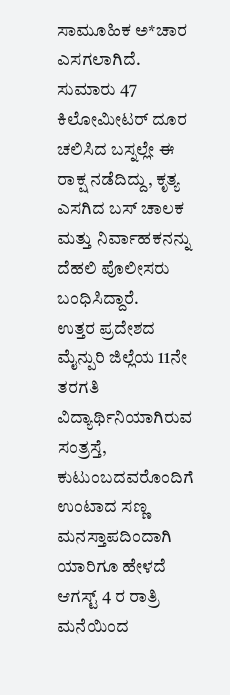ಸಾಮೂಹಿಕ ಅ*ಚಾರ ಎಸಗಲಾಗಿದೆ. ಸುಮಾರು 47 ಕಿಲೋಮೀಟರ್ ದೂರ ಚಲಿಸಿದ ಬಸ್ನಲ್ಲೇ ಈ ರಾಕ್ಷ ನಡೆದಿದ್ದು, ಕೃತ್ಯ ಎಸಗಿದ ಬಸ್ ಚಾಲಕ ಮತ್ತು ನಿರ್ವಾಹಕನನ್ನು ದೆಹಲಿ ಪೊಲೀಸರು ಬಂಧಿಸಿದ್ದಾರೆ.
ಉತ್ತರ ಪ್ರದೇಶದ ಮೈನ್ಪುರಿ ಜಿಲ್ಲೆಯ 11ನೇ ತರಗತಿ ವಿದ್ಯಾರ್ಥಿನಿಯಾಗಿರುವ ಸಂತ್ರಸ್ತೆ, ಕುಟುಂಬದವರೊಂದಿಗೆ ಉಂಟಾದ ಸಣ್ಣ ಮನಸ್ತಾಪದಿಂದಾಗಿ ಯಾರಿಗೂ ಹೇಳದೆ ಆಗಸ್ಟ್ 4 ರ ರಾತ್ರಿ ಮನೆಯಿಂದ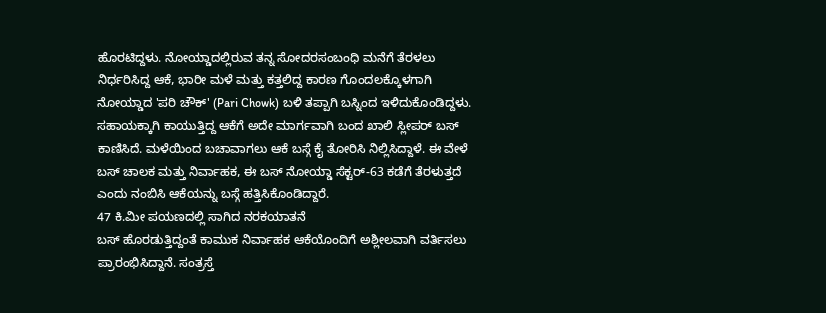ಹೊರಟಿದ್ದಳು. ನೋಯ್ಡಾದಲ್ಲಿರುವ ತನ್ನ ಸೋದರಸಂಬಂಧಿ ಮನೆಗೆ ತೆರಳಲು ನಿರ್ಧರಿಸಿದ್ದ ಆಕೆ, ಭಾರೀ ಮಳೆ ಮತ್ತು ಕತ್ತಲಿದ್ದ ಕಾರಣ ಗೊಂದಲಕ್ಕೊಳಗಾಗಿ ನೋಯ್ಡಾದ 'ಪರಿ ಚೌಕ್' (Pari Chowk) ಬಳಿ ತಪ್ಪಾಗಿ ಬಸ್ನಿಂದ ಇಳಿದುಕೊಂಡಿದ್ದಳು.
ಸಹಾಯಕ್ಕಾಗಿ ಕಾಯುತ್ತಿದ್ದ ಆಕೆಗೆ ಅದೇ ಮಾರ್ಗವಾಗಿ ಬಂದ ಖಾಲಿ ಸ್ಲೀಪರ್ ಬಸ್ ಕಾಣಿಸಿದೆ. ಮಳೆಯಿಂದ ಬಚಾವಾಗಲು ಆಕೆ ಬಸ್ಗೆ ಕೈ ತೋರಿಸಿ ನಿಲ್ಲಿಸಿದ್ದಾಳೆ. ಈ ವೇಳೆ ಬಸ್ ಚಾಲಕ ಮತ್ತು ನಿರ್ವಾಹಕ, ಈ ಬಸ್ ನೋಯ್ಡಾ ಸೆಕ್ಟರ್-63 ಕಡೆಗೆ ತೆರಳುತ್ತದೆ ಎಂದು ನಂಬಿಸಿ ಆಕೆಯನ್ನು ಬಸ್ಗೆ ಹತ್ತಿಸಿಕೊಂಡಿದ್ದಾರೆ.
47 ಕಿ.ಮೀ ಪಯಣದಲ್ಲಿ ಸಾಗಿದ ನರಕಯಾತನೆ
ಬಸ್ ಹೊರಡುತ್ತಿದ್ದಂತೆ ಕಾಮುಕ ನಿರ್ವಾಹಕ ಆಕೆಯೊಂದಿಗೆ ಅಶ್ಲೀಲವಾಗಿ ವರ್ತಿಸಲು ಪ್ರಾರಂಭಿಸಿದ್ದಾನೆ. ಸಂತ್ರಸ್ತೆ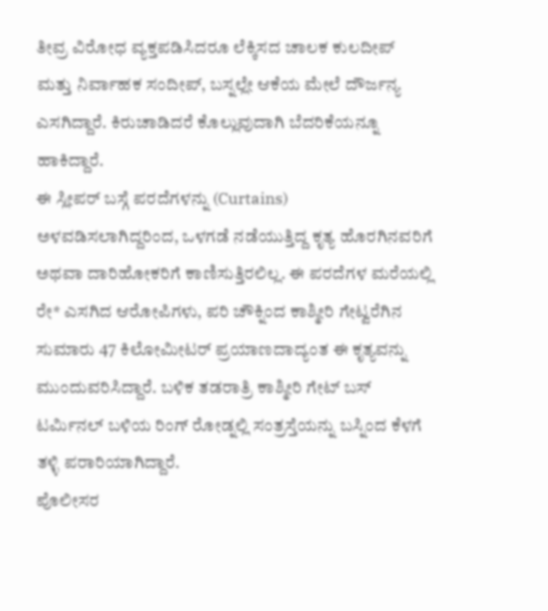ತೀವ್ರ ವಿರೋಧ ವ್ಯಕ್ತಪಡಿಸಿದರೂ ಲೆಕ್ಕಿಸದ ಚಾಲಕ ಕುಲದೀಪ್ ಮತ್ತು ನಿರ್ವಾಹಕ ಸಂದೀಪ್, ಬಸ್ನಲ್ಲೇ ಆಕೆಯ ಮೇಲೆ ದೌರ್ಜನ್ಯ ಎಸಗಿದ್ದಾರೆ. ಕಿರುಚಾಡಿದರೆ ಕೊಲ್ಲುವುದಾಗಿ ಬೆದರಿಕೆಯನ್ನೂ ಹಾಕಿದ್ದಾರೆ.
ಈ ಸ್ಲೀಪರ್ ಬಸ್ಗೆ ಪರದೆಗಳನ್ನು (Curtains) ಅಳವಡಿಸಲಾಗಿದ್ದರಿಂದ, ಒಳಗಡೆ ನಡೆಯುತ್ತಿದ್ದ ಕೃತ್ಯ ಹೊರಗಿನವರಿಗೆ ಅಥವಾ ದಾರಿಹೋಕರಿಗೆ ಕಾಣಿಸುತ್ತಿರಲಿಲ್ಲ. ಈ ಪರದೆಗಳ ಮರೆಯಲ್ಲಿ ರೇ* ಎಸಗಿದ ಆರೋಪಿಗಳು, ಪರಿ ಚೌಕ್ನಿಂದ ಕಾಶ್ಮೀರಿ ಗೇಟ್ವರೆಗಿನ ಸುಮಾರು 47 ಕಿಲೋಮೀಟರ್ ಪ್ರಯಾಣದಾದ್ಯಂತ ಈ ಕೃತ್ಯವನ್ನು ಮುಂದುವರಿಸಿದ್ದಾರೆ. ಬಳಿಕ ತಡರಾತ್ರಿ ಕಾಶ್ಮೀರಿ ಗೇಟ್ ಬಸ್ ಟರ್ಮಿನಲ್ ಬಳಿಯ ರಿಂಗ್ ರೋಡ್ನಲ್ಲಿ ಸಂತ್ರಸ್ತೆಯನ್ನು ಬಸ್ನಿಂದ ಕೆಳಗೆ ತಳ್ಳಿ ಪರಾರಿಯಾಗಿದ್ದಾರೆ.
ಪೊಲೀಸರ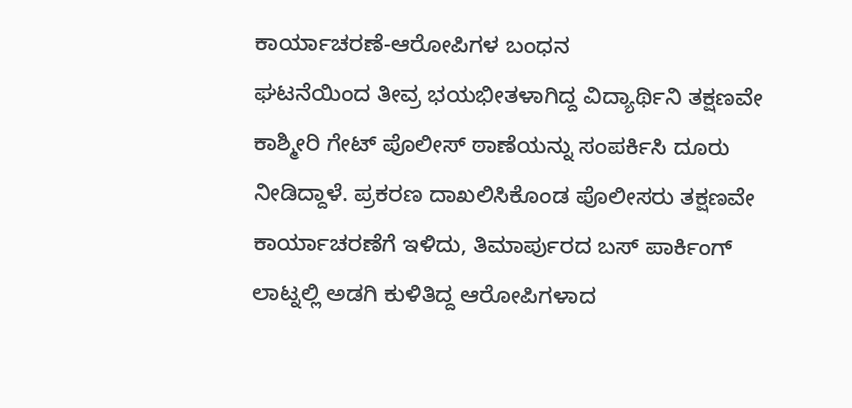ಕಾರ್ಯಾಚರಣೆ-ಆರೋಪಿಗಳ ಬಂಧನ
ಘಟನೆಯಿಂದ ತೀವ್ರ ಭಯಭೀತಳಾಗಿದ್ದ ವಿದ್ಯಾರ್ಥಿನಿ ತಕ್ಷಣವೇ ಕಾಶ್ಮೀರಿ ಗೇಟ್ ಪೊಲೀಸ್ ಠಾಣೆಯನ್ನು ಸಂಪರ್ಕಿಸಿ ದೂರು ನೀಡಿದ್ದಾಳೆ. ಪ್ರಕರಣ ದಾಖಲಿಸಿಕೊಂಡ ಪೊಲೀಸರು ತಕ್ಷಣವೇ ಕಾರ್ಯಾಚರಣೆಗೆ ಇಳಿದು, ತಿಮಾರ್ಪುರದ ಬಸ್ ಪಾರ್ಕಿಂಗ್ ಲಾಟ್ನಲ್ಲಿ ಅಡಗಿ ಕುಳಿತಿದ್ದ ಆರೋಪಿಗಳಾದ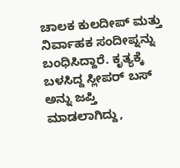ಚಾಲಕ ಕುಲದೀಪ್ ಮತ್ತು ನಿರ್ವಾಹಕ ಸಂದೀಪ್ನನ್ನು ಬಂಧಿಸಿದ್ದಾರೆ. ಕೃತ್ಯಕ್ಕೆ ಬಳಸಿದ್ದ ಸ್ಲೀಪರ್ ಬಸ್ ಅನ್ನು ಜಪ್ತಿ ಮಾಡಲಾಗಿದ್ದು,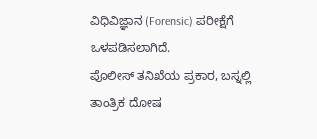ವಿಧಿವಿಜ್ಞಾನ (Forensic) ಪರೀಕ್ಷೆಗೆ ಒಳಪಡಿಸಲಾಗಿದೆ.
ಪೊಲೀಸ್ ತನಿಖೆಯ ಪ್ರಕಾರ, ಬಸ್ನಲ್ಲಿ ತಾಂತ್ರಿಕ ದೋಷ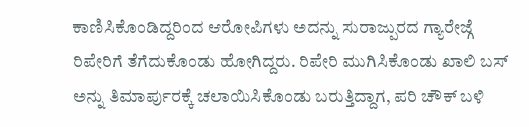ಕಾಣಿಸಿಕೊಂಡಿದ್ದರಿಂದ ಆರೋಪಿಗಳು ಅದನ್ನು ಸುರಾಜ್ಪುರದ ಗ್ಯಾರೇಜ್ಗೆ ರಿಪೇರಿಗೆ ತೆಗೆದುಕೊಂಡು ಹೋಗಿದ್ದರು. ರಿಪೇರಿ ಮುಗಿಸಿಕೊಂಡು ಖಾಲಿ ಬಸ್ ಅನ್ನು ತಿಮಾರ್ಪುರಕ್ಕೆ ಚಲಾಯಿಸಿಕೊಂಡು ಬರುತ್ತಿದ್ದಾಗ, ಪರಿ ಚೌಕ್ ಬಳಿ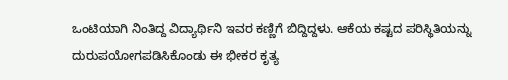ಒಂಟಿಯಾಗಿ ನಿಂತಿದ್ದ ವಿದ್ಯಾರ್ಥಿನಿ ಇವರ ಕಣ್ಣಿಗೆ ಬಿದ್ದಿದ್ದಳು. ಆಕೆಯ ಕಷ್ಟದ ಪರಿಸ್ಥಿತಿಯನ್ನು ದುರುಪಯೋಗಪಡಿಸಿಕೊಂಡು ಈ ಭೀಕರ ಕೃತ್ಯ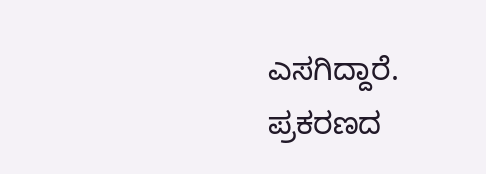ಎಸಗಿದ್ದಾರೆ. ಪ್ರಕರಣದ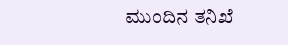ಮುಂದಿನ ತನಿಖೆ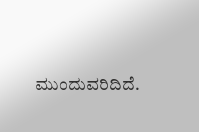ಮುಂದುವರಿದಿದೆ.